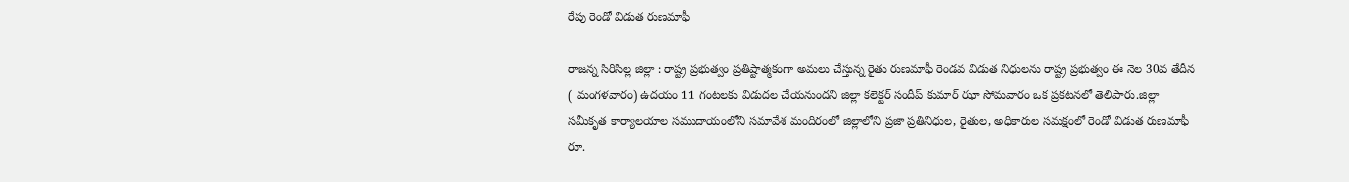రేపు రెండో విడుత రుణమాఫీ

రాజన్న సిరిసిల్ల జిల్లా : రాష్ట్ర ప్రభుత్వం ప్రతిష్టాత్మకంగా అమలు చేస్తున్న రైతు రుణమాఫీ రెండవ విడుత నిధులను రాష్ట్ర ప్రభుత్వం ఈ నెల 30వ తేదీన ( మంగళవారం) ఉదయం 11 గంటలకు విడుదల చేయనుందని జిల్లా కలెక్టర్ సందీప్ కుమార్ ఝా సోమవారం ఒక ప్రకటనలో తెలిపారు.జిల్లా సమీకృత కార్యాలయాల సముదాయంలోని సమావేశ మందిరంలో జిల్లాలోని ప్రజా ప్రతినిధుల, రైతుల, అధికారుల సమక్షంలో రెండో విడుత రుణమాఫీ రూ.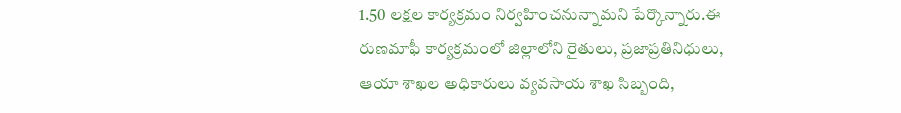1.50 లక్షల కార్యక్రమం నిర్వహించనున్నామని పేర్కొన్నారు.ఈ రుణమాఫీ కార్యక్రమంలో జిల్లాలోని రైతులు, ప్రజాప్రతినిధులు, ఆయా శాఖల అధికారులు వ్యవసాయ శాఖ సిబ్బంది,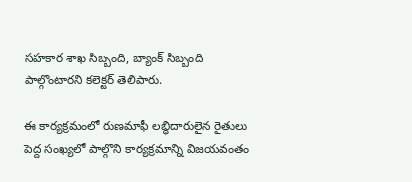సహకార శాఖ సిబ్బంది, బ్యాంక్ సిబ్బంది పాల్గొంటారని కలెక్టర్ తెలిపారు.

ఈ కార్యక్రమంలో రుణమాఫీ లబ్ధిదారులైన రైతులు పెద్ద సంఖ్యలో పాల్గొని కార్యక్రమాన్ని విజయవంతం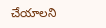చేయాలని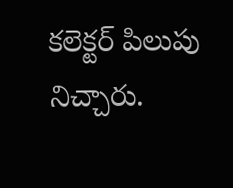కలెక్టర్ పిలుపు నిచ్చారు.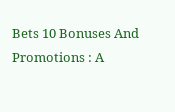Bets 10 Bonuses And Promotions : A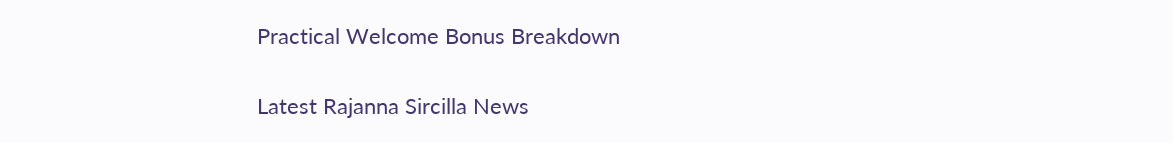Practical Welcome Bonus Breakdown

Latest Rajanna Sircilla News